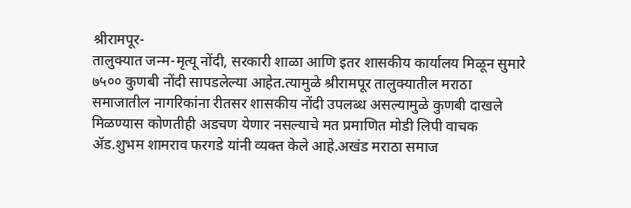श्रीरामपूर-
तालुक्यात जन्म-मृत्यू नोंदी, सरकारी शाळा आणि इतर शासकीय कार्यालय मिळून सुमारे ७५०० कुणबी नोंदी सापडलेल्या आहेत.त्यामुळे श्रीरामपूर तालुक्यातील मराठा समाजातील नागरिकांना रीतसर शासकीय नोंदी उपलब्ध असल्यामुळे कुणबी दाखले मिळण्यास कोणतीही अडचण येणार नसल्याचे मत प्रमाणित मोडी लिपी वाचक ॲड.शुभम शामराव फरगडे यांनी व्यक्त केले आहे.अखंड मराठा समाज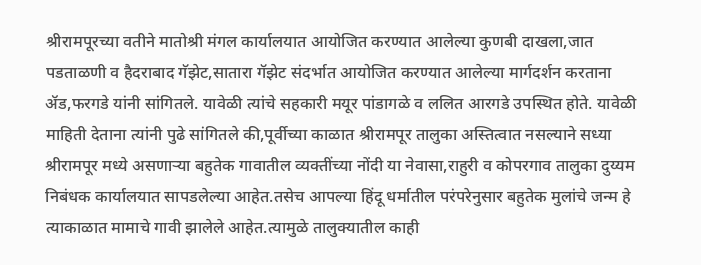श्रीरामपूरच्या वतीने मातोश्री मंगल कार्यालयात आयोजित करण्यात आलेल्या कुणबी दाखला,जात पडताळणी व हैदराबाद गॅझेट,सातारा गॅझेट संदर्भात आयोजित करण्यात आलेल्या मार्गदर्शन करताना ॲड,फरगडे यांनी सांगितले. यावेळी त्यांचे सहकारी मयूर पांडागळे व ललित आरगडे उपस्थित होते. यावेळी माहिती देताना त्यांनी पुढे सांगितले की,पूर्वीच्या काळात श्रीरामपूर तालुका अस्तित्वात नसल्याने सध्या श्रीरामपूर मध्ये असणाऱ्या बहुतेक गावातील व्यक्तींच्या नोंदी या नेवासा,राहुरी व कोपरगाव तालुका दुय्यम निबंधक कार्यालयात सापडलेल्या आहेत.तसेच आपल्या हिंदू धर्मातील परंपरेनुसार बहुतेक मुलांचे जन्म हे त्याकाळात मामाचे गावी झालेले आहेत.त्यामुळे तालुक्यातील काही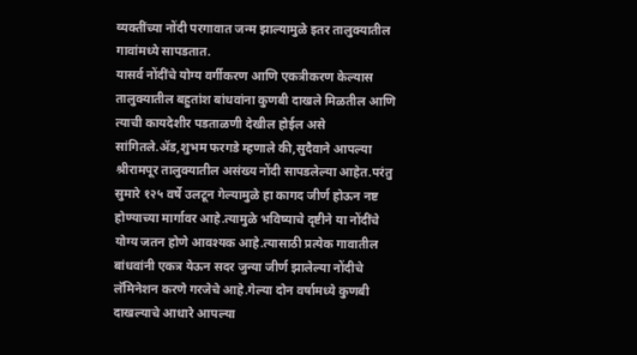व्यक्तींच्या नोंदी परगावात जन्म झाल्यामुळे इतर तालुक्यातील गावांमध्ये सापडतात.
यासर्व नोंदींचे योग्य वर्गीकरण आणि एकत्रीकरण केल्यास तालुक्यातील बहुतांश बांधवांना कुणबी दाखले मिळतील आणि त्याची कायदेशीर पडताळणी देखील होईल असे सांगितले.ॲड,शुभम फरगडे म्हणाले की,सुदैवाने आपल्या श्रीरामपूर तालुक्यातील असंख्य नोंदी सापडलेल्या आहेत.परंतु सुमारे १२५ वर्षे उलटून गेल्यामुळे हा कागद जीर्ण होऊन नष्ट होण्याच्या मार्गावर आहे.त्यामुळे भविष्याचे दृष्टीने या नोंदींचे योग्य जतन होणे आवश्यक आहे.त्यासाठी प्रत्येक गावातील बांधवांनी एकत्र येऊन सदर जुन्या जीर्ण झालेल्या नोंदीचे लॅमिनेशन करणे गरजेचे आहे.गेल्या दोन वर्षामध्ये कुणबी दाखल्याचे आधारे आपल्या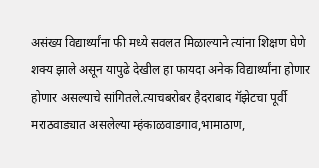असंख्य विद्यार्थ्यांना फी मध्ये सवलत मिळाल्याने त्यांना शिक्षण घेणे शक्य झाले असून यापुढे देखील हा फायदा अनेक विद्यार्थ्यांना होणार होणार असल्याचे सांगितले.त्याचबरोबर हैदराबाद गॅझेटचा पूर्वी मराठवाड्यात असलेल्या म्हंकाळवाडगाव,भामाठाण,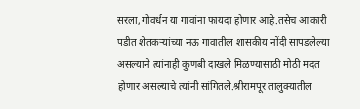सरला,गोवर्धन या गावांना फायदा होणार आहे.तसेच आकारी पडीत शेतकऱ्यांच्या नऊ गावातील शासकीय नोंदी सापडलेल्या असल्याने त्यांनाही कुणबी दाखले मिळण्यासाठी मोठी मदत होणार असल्याचे त्यांनी सांगितले.श्रीरामपूर तालुक्यातील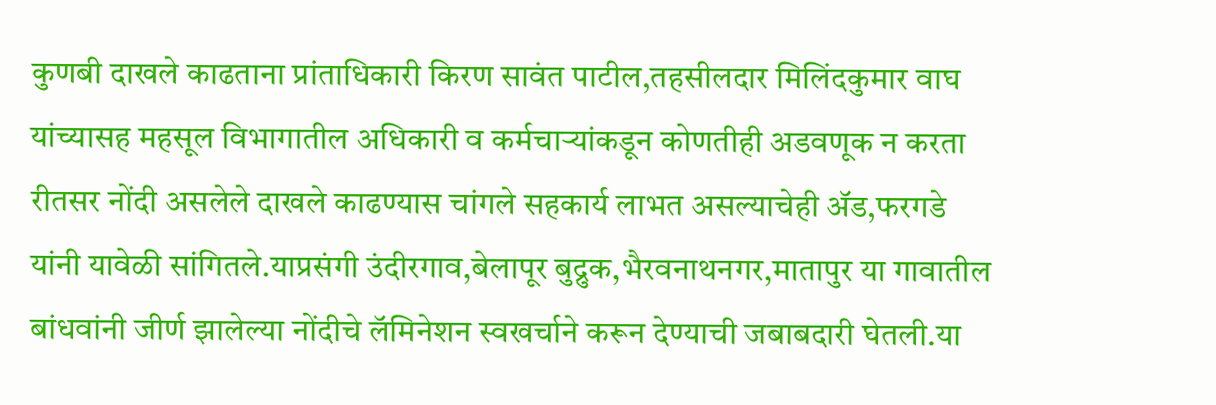कुणबी दाखले काढताना प्रांताधिकारी किरण सावंत पाटील,तहसीलदार मिलिंदकुमार वाघ यांच्यासह महसूल विभागातील अधिकारी व कर्मचाऱ्यांकडून कोणतीही अडवणूक न करता रीतसर नोंदी असलेले दाखले काढण्यास चांगले सहकार्य लाभत असल्याचेही ॲड,फरगडे यांनी यावेळी सांगितले.याप्रसंगी उंदीरगाव,बेलापूर बुद्रुक,भैरवनाथनगर,मातापुर या गावातील बांधवांनी जीर्ण झालेल्या नोंदीचे लॅमिनेशन स्वखर्चाने करून देण्याची जबाबदारी घेतली.या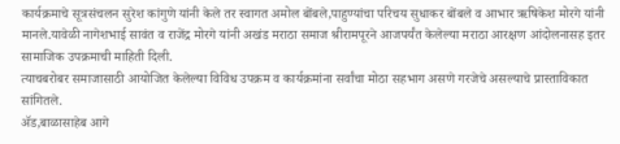कार्यक्रमाचे सूत्रसंचलन सुरेश कांगुणे यांनी केले तर स्वागत अमोल बोंबले,पाहुण्यांचा परिचय सुधाकर बोंबले व आभार ऋषिकेश मोरगे यांनी मानले.यावेळी नागेशभाई सावंत व राजेंद्र मोरगे यांनी अखंड मराठा समाज श्रीरामपूरने आजपर्यंत केलेल्या मराठा आरक्षण आंदोलनासह इतर सामाजिक उपक्रमाची माहिती दिली.
त्याचबरोबर समाजासाठी आयोजित केलेल्या विविध उपक्रम व कार्यक्रमांना सर्वांचा मोठा सहभाग असणे गरजेचे असल्याचे प्रास्ताविकात सांगितले.
ॲड,बाळासाहेब आगे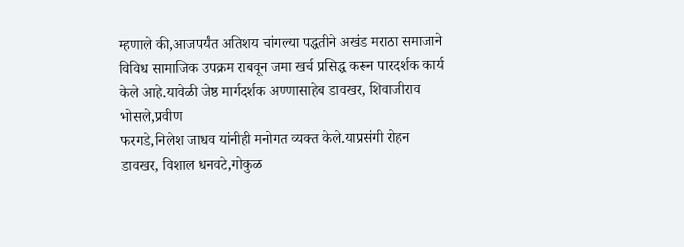म्हणाले की,आजपर्यंत अतिशय चांगल्या पद्धतीने अखंड मराठा समाजाने विविध सामाजिक उपक्रम राबवून जमा खर्च प्रसिद्ध करून पारदर्शक कार्य केले आहे.यावेळी जेष्ठ मार्गदर्शक अण्णासाहेब डावखर, शिवाजीराव भोसले,प्रवीण
फरगडे,निलेश जाधव यांनीही मनोगत व्यक्त केले.याप्रसंगी रोहन डावखर, विशाल धनवटे,गोकुळ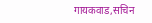गायकवाड,सचिन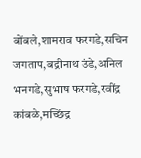बोंबले,शामराव फरगडे,सचिन जगताप,बद्रीनाथ उंडे,अनिल भनगडे,सुभाष फरगडे,रवींद्र कांबळे,मच्छिंद्र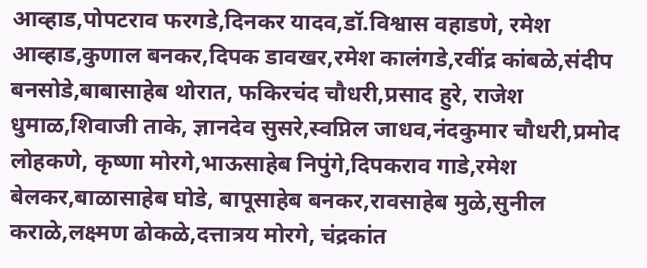आव्हाड,पोपटराव फरगडे,दिनकर यादव,डॉ.विश्वास वहाडणे, रमेश आव्हाड,कुणाल बनकर,दिपक डावखर,रमेश कालंगडे,रवींद्र कांबळे,संदीप बनसोडे,बाबासाहेब थोरात, फकिरचंद चौधरी,प्रसाद हुरे, राजेश धुमाळ,शिवाजी ताके, ज्ञानदेव सुसरे,स्वप्निल जाधव,नंदकुमार चौधरी,प्रमोद लोहकणे, कृष्णा मोरगे,भाऊसाहेब निपुंगे,दिपकराव गाडे,रमेश बेलकर,बाळासाहेब घोडे, बापूसाहेब बनकर,रावसाहेब मुळे,सुनील कराळे,लक्ष्मण ढोकळे,दत्तात्रय मोरगे, चंद्रकांत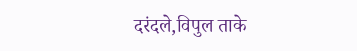दरंदले,विपुल ताके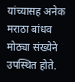यांच्यासह अनेक मराठा बांधव मोठ्या संख्येने उपस्थित होते.